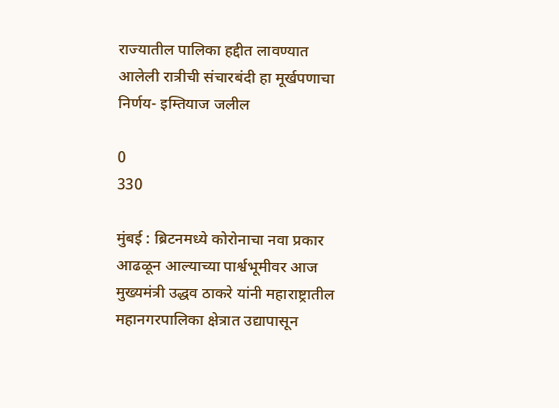राज्यातील पालिका हद्दीत लावण्यात आलेली रात्रीची संचारबंदी हा मूर्खपणाचा निर्णय- इम्तियाज जलील

0
330

मुंबई : ब्रिटनमध्ये कोरोनाचा नवा प्रकार आढळून आल्याच्या पार्श्वभूमीवर आज मुख्यमंत्री उद्धव ठाकरे यांनी महाराष्ट्रातील महानगरपालिका क्षेत्रात उद्यापासून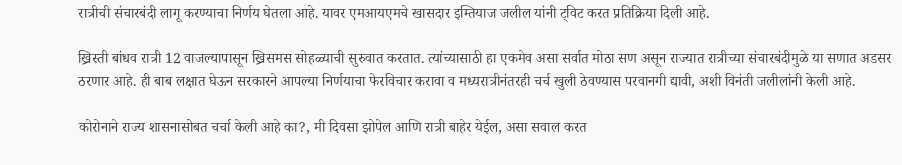रात्रीची संचारबंदी लागू करण्याचा निर्णय घेतला आहे. यावर एमआयएमचे खासदार इम्तियाज जलील यांनी ट्विट करत प्रतिक्रिया दिली आहे.

ख्रिस्ती बांधव रात्री 12 वाजल्यापासून ख्रिसमस सोहळ्याची सुरुवात करतात. त्यांच्यासाठी हा एकमेव असा सर्वात मोठा सण असून राज्यात रात्रीच्या संचारबंदीमुळे या सणात अडसर ठरणार आहे. ही बाब लक्षात घेऊन सरकारने आपल्या निर्णयाचा फेरविचार करावा व मध्यरात्रीनंतरही चर्च खुली ठेवण्यास परवानगी द्यावी, अशी विनंती जलीलांनी केली आहे.

कोरोनाने राज्य शासनासोबत चर्चा केली आहे का?, मी दिवसा झोपेल आणि रात्री बाहेर येईल, असा सवाल करत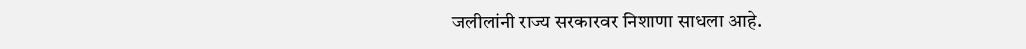जलीलांनी राज्य सरकारवर निशाणा साधला आहे.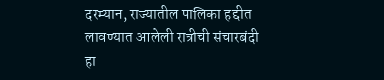दरम्यान, राज्यातील पालिका हद्दीत लावण्यात आलेली रात्रीची संचारबंदी हा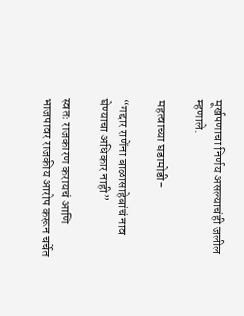मूर्खपणाचा निर्णय असल्याचंही जलील म्हणाले.

महत्वाच्या घडामोडी-

“गद्दार राणेंना बाळासाहेबांचं नाव घेण्याचा अधिकार नाही”

स्वतः राजकारण करायचं आणि भाजपावर राजकीय आरोप करून चर्चेत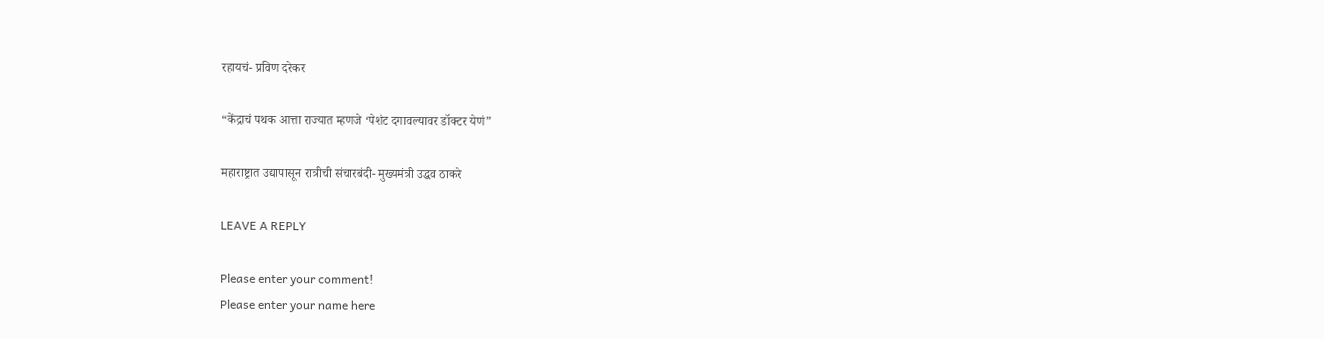रहायचं- प्रविण दरेकर

“केंद्राचं पथक आत्ता राज्यात म्हणजे ‘पेशंट दगावल्यावर डॉक्टर येणं”

महाराष्ट्रात उद्यापासून रात्रीची संचारबंदी- मुख्यमंत्री उद्धव ठाकरे

LEAVE A REPLY

Please enter your comment!
Please enter your name here